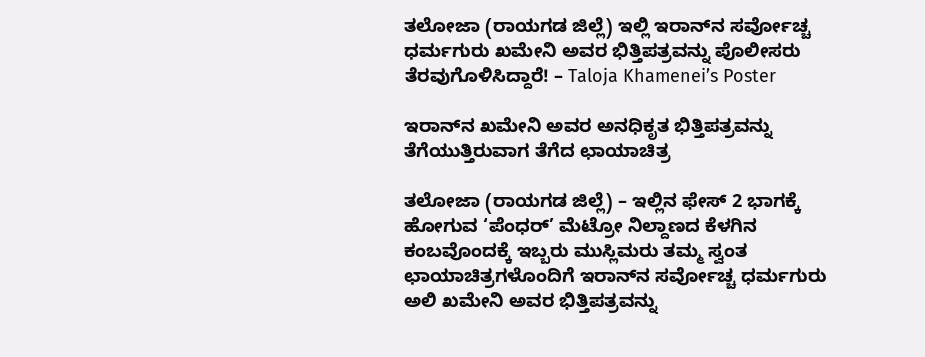ತಲೋಜಾ (ರಾಯಗಡ ಜಿಲ್ಲೆ) ಇಲ್ಲಿ ಇರಾನ್‌ನ ಸರ್ವೋಚ್ಚ ಧರ್ಮಗುರು ಖಮೇನಿ ಅವರ ಭಿತ್ತಿಪತ್ರವನ್ನು ಪೊಲೀಸರು ತೆರವುಗೊಳಿಸಿದ್ದಾರೆ! – Taloja Khamenei’s Poster

ಇರಾನ್‌ನ ಖಮೇನಿ ಅವರ ಅನಧಿಕೃತ ಭಿತ್ತಿಪತ್ರವನ್ನು ತೆಗೆಯುತ್ತಿರುವಾಗ ತೆಗೆದ ಛಾಯಾಚಿತ್ರ

ತಲೋಜಾ (ರಾಯಗಡ ಜಿಲ್ಲೆ) – ಇಲ್ಲಿನ ಫೇಸ್ 2 ಭಾಗಕ್ಕೆ ಹೋಗುವ ‘ಪೆಂಧರ್’ ಮೆಟ್ರೋ ನಿಲ್ದಾಣದ ಕೆಳಗಿನ ಕಂಬವೊಂದಕ್ಕೆ ಇಬ್ಬರು ಮುಸ್ಲಿಮರು ತಮ್ಮ ಸ್ವಂತ ಛಾಯಾಚಿತ್ರಗಳೊಂದಿಗೆ ಇರಾನ್‌ನ ಸರ್ವೋಚ್ಚ ಧರ್ಮಗುರು ಅಲಿ ಖಮೇನಿ ಅವರ ಭಿತ್ತಿಪತ್ರವನ್ನು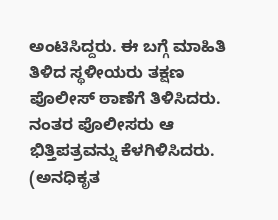ಅಂಟಿಸಿದ್ದರು. ಈ ಬಗ್ಗೆ ಮಾಹಿತಿ ತಿಳಿದ ಸ್ಥಳೀಯರು ತಕ್ಷಣ ಪೊಲೀಸ್ ಠಾಣೆಗೆ ತಿಳಿಸಿದರು. ನಂತರ ಪೊಲೀಸರು ಆ ಭಿತ್ತಿಪತ್ರವನ್ನು ಕೆಳಗಿಳಿಸಿದರು. (ಅನಧಿಕೃತ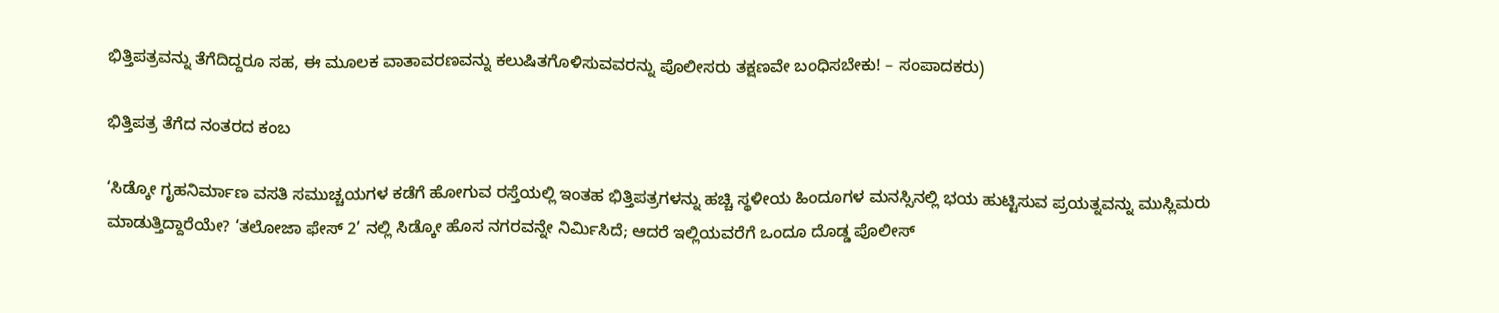ಭಿತ್ತಿಪತ್ರವನ್ನು ತೆಗೆದಿದ್ದರೂ ಸಹ, ಈ ಮೂಲಕ ವಾತಾವರಣವನ್ನು ಕಲುಷಿತಗೊಳಿಸುವವರನ್ನು ಪೊಲೀಸರು ತಕ್ಷಣವೇ ಬಂಧಿಸಬೇಕು! – ಸಂಪಾದಕರು)

ಭಿತ್ತಿಪತ್ರ ತೆಗೆದ ನಂತರದ ಕಂಬ

‘ಸಿಡ್ಕೋ ಗೃಹನಿರ್ಮಾಣ ವಸತಿ ಸಮುಚ್ಚಯಗಳ ಕಡೆಗೆ ಹೋಗುವ ರಸ್ತೆಯಲ್ಲಿ ಇಂತಹ ಭಿತ್ತಿಪತ್ರಗಳನ್ನು ಹಚ್ಚಿ ಸ್ಥಳೀಯ ಹಿಂದೂಗಳ ಮನಸ್ಸಿನಲ್ಲಿ ಭಯ ಹುಟ್ಟಿಸುವ ಪ್ರಯತ್ನವನ್ನು ಮುಸ್ಲಿಮರು ಮಾಡುತ್ತಿದ್ದಾರೆಯೇ? ‘ತಲೋಜಾ ಫೇಸ್ 2’ ನಲ್ಲಿ ಸಿಡ್ಕೋ ಹೊಸ ನಗರವನ್ನೇ ನಿರ್ಮಿಸಿದೆ; ಆದರೆ ಇಲ್ಲಿಯವರೆಗೆ ಒಂದೂ ದೊಡ್ಡ ಪೊಲೀಸ್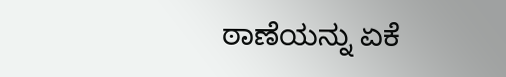ಠಾಣೆಯನ್ನು ಏಕೆ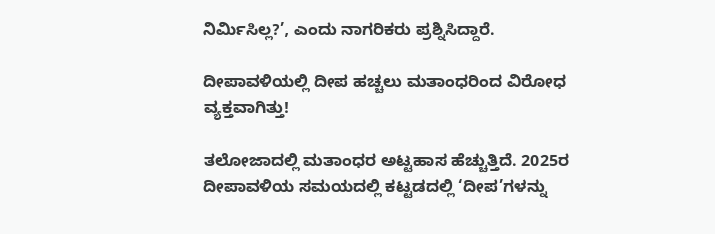ನಿರ್ಮಿಸಿಲ್ಲ?’, ಎಂದು ನಾಗರಿಕರು ಪ್ರಶ್ನಿಸಿದ್ದಾರೆ.

ದೀಪಾವಳಿಯಲ್ಲಿ ದೀಪ ಹಚ್ಚಲು ಮತಾಂಧರಿಂದ ವಿರೋಧ ವ್ಯಕ್ತವಾಗಿತ್ತು!

ತಲೋಜಾದಲ್ಲಿ ಮತಾಂಧರ ಅಟ್ಟಹಾಸ ಹೆಚ್ಚುತ್ತಿದೆ. 2025ರ ದೀಪಾವಳಿಯ ಸಮಯದಲ್ಲಿ ಕಟ್ಟಡದಲ್ಲಿ ‘ದೀಪ’ಗಳನ್ನು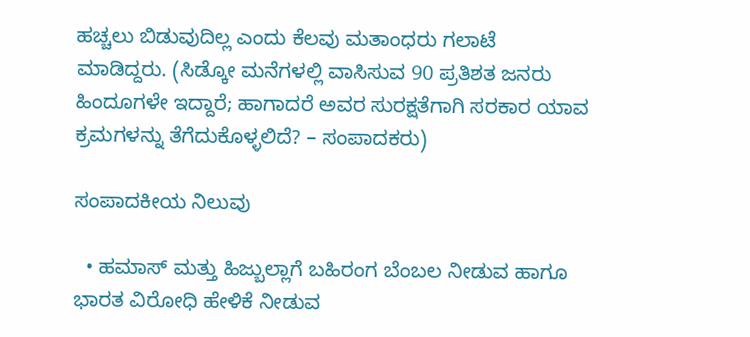ಹಚ್ಚಲು ಬಿಡುವುದಿಲ್ಲ ಎಂದು ಕೆಲವು ಮತಾಂಧರು ಗಲಾಟೆ ಮಾಡಿದ್ದರು. (ಸಿಡ್ಕೋ ಮನೆಗಳಲ್ಲಿ ವಾಸಿಸುವ 90 ಪ್ರತಿಶತ ಜನರು ಹಿಂದೂಗಳೇ ಇದ್ದಾರೆ; ಹಾಗಾದರೆ ಅವರ ಸುರಕ್ಷತೆಗಾಗಿ ಸರಕಾರ ಯಾವ ಕ್ರಮಗಳನ್ನು ತೆಗೆದುಕೊಳ್ಳಲಿದೆ? – ಸಂಪಾದಕರು)

ಸಂಪಾದಕೀಯ ನಿಲುವು

  • ಹಮಾಸ್ ಮತ್ತು ಹಿಜ್ಬುಲ್ಲಾಗೆ ಬಹಿರಂಗ ಬೆಂಬಲ ನೀಡುವ ಹಾಗೂ ಭಾರತ ವಿರೋಧಿ ಹೇಳಿಕೆ ನೀಡುವ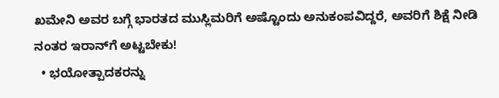ಖಮೇನಿ ಅವರ ಬಗ್ಗೆ ಭಾರತದ ಮುಸ್ಲಿಮರಿಗೆ ಅಷ್ಟೊಂದು ಅನುಕಂಪವಿದ್ದರೆ, ಅವರಿಗೆ ಶಿಕ್ಷೆ ನೀಡಿ ನಂತರ ಇರಾನ್‌ಗೆ ಅಟ್ಟಬೇಕು!
  • ಭಯೋತ್ಪಾದಕರನ್ನು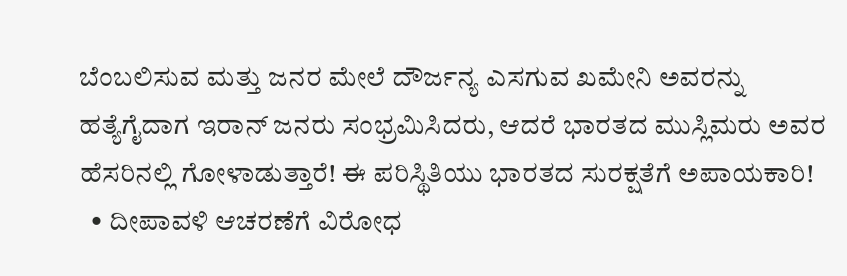ಬೆಂಬಲಿಸುವ ಮತ್ತು ಜನರ ಮೇಲೆ ದೌರ್ಜನ್ಯ ಎಸಗುವ ಖಮೇನಿ ಅವರನ್ನು ಹತ್ಯೆಗೈದಾಗ ಇರಾನ್ ಜನರು ಸಂಭ್ರಮಿಸಿದರು, ಆದರೆ ಭಾರತದ ಮುಸ್ಲಿಮರು ಅವರ ಹೆಸರಿನಲ್ಲಿ ಗೋಳಾಡುತ್ತಾರೆ! ಈ ಪರಿಸ್ಥಿತಿಯು ಭಾರತದ ಸುರಕ್ಷತೆಗೆ ಅಪಾಯಕಾರಿ!
  • ದೀಪಾವಳಿ ಆಚರಣೆಗೆ ವಿರೋಧ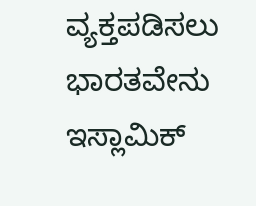ವ್ಯಕ್ತಪಡಿಸಲು ಭಾರತವೇನು ಇಸ್ಲಾಮಿಕ್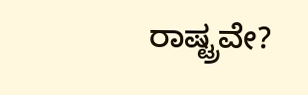ರಾಷ್ಟ್ರವೇ?